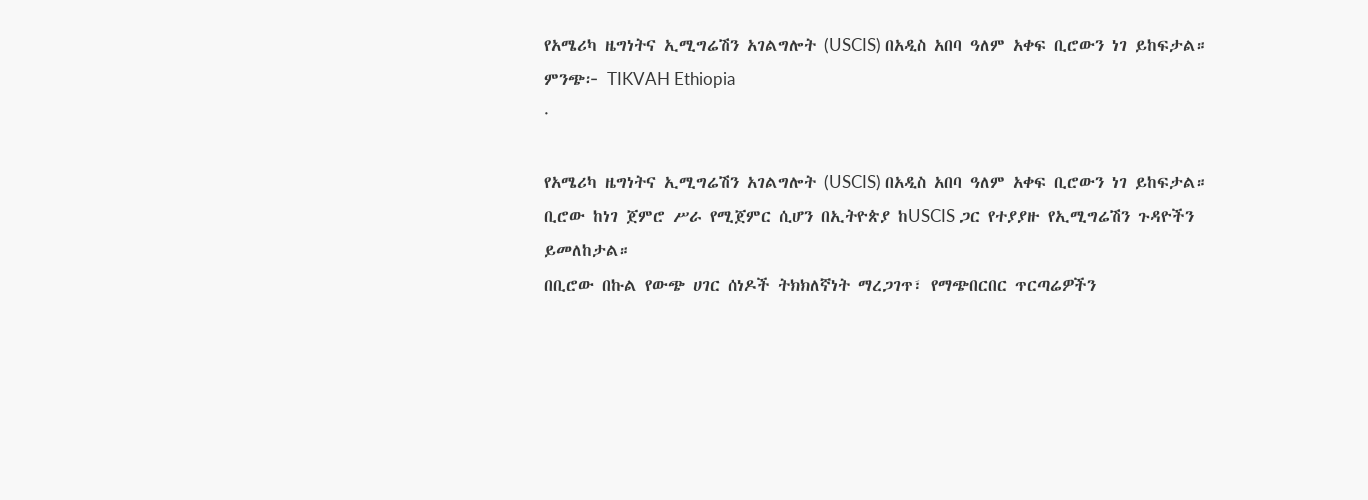የአሜሪካ ዜግነትና ኢሚግሬሽን አገልግሎት (USCIS) በአዲስ አበባ ዓለም አቀፍ ቢሮውን ነገ ይከፍታል።
ምንጭ፦ TIKVAH Ethiopia
·

የአሜሪካ ዜግነትና ኢሚግሬሽን አገልግሎት (USCIS) በአዲስ አበባ ዓለም አቀፍ ቢሮውን ነገ ይከፍታል።
ቢሮው ከነገ ጀምሮ ሥራ የሚጀምር ሲሆን በኢትዮጵያ ከUSCIS ጋር የተያያዙ የኢሚግሬሽን ጉዳዮችን ይመለከታል።
በቢሮው በኩል የውጭ ሀገር ሰነዶች ትክክለኛነት ማረጋገጥ፣ የማጭበርበር ጥርጣሬዎችን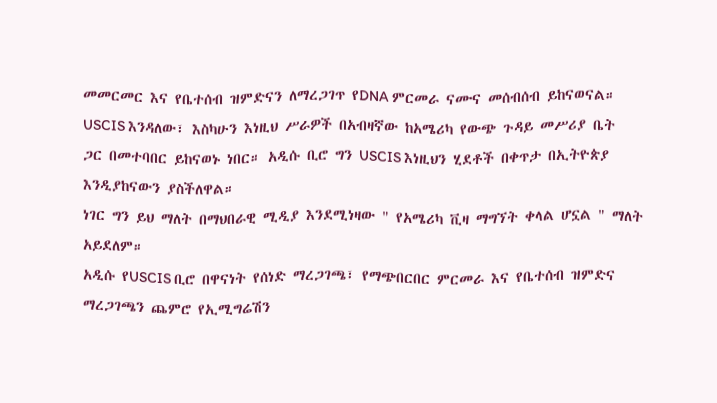መመርመር እና የቤተሰብ ዝምድናን ለማረጋገጥ የDNA ምርመራ ናሙና መሰብሰብ ይከናወናል።
USCIS እንዳለው፣ እስካሁን እነዚህ ሥራዎች በአብዛኛው ከአሜሪካ የውጭ ጉዳይ መሥሪያ ቤት ጋር በመተባበር ይከናወኑ ነበር። አዲሱ ቢሮ ግን USCIS እነዚህን ሂደቶች በቀጥታ በኢትዮጵያ እንዲያከናውን ያስችለዋል።
ነገር ግን ይህ ማለት በማህበራዊ ሚዲያ እንደሚነዛው " የአሜሪካ ቪዛ ማግኘት ቀላል ሆኗል " ማለት አይደለም።
አዲሱ የUSCIS ቢሮ በዋናነት የሰነድ ማረጋገጫ፣ የማጭበርበር ምርመራ እና የቤተሰብ ዝምድና ማረጋገጫን ጨምሮ የኢሚግሬሽን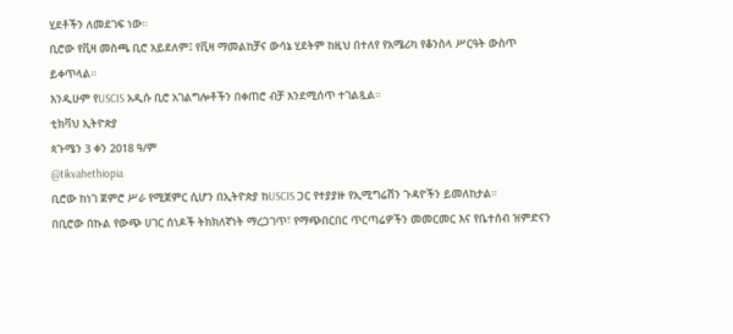ሂደቶችን ለመደገፍ ነው።
ቢሮው የቪዛ መስጫ ቢሮ አይደለም፤ የቪዛ ማመልከቻና ውሳኔ ሂደትም ከዚህ በተለየ የአሜሪካ የቆንስላ ሥርዓት ውስጥ ይቀጥላል።
እንዲሁም የUSCIS አዲሱ ቢሮ አገልግሎቶችን በቀጠሮ ብቻ እንደሚሰጥ ተገልጿል።
ቲክቫህ ኢትዮጵያ
ጳጉሜን 3 ቀን 2018 ዓ/ም
@tikvahethiopia
ቢሮው ከነገ ጀምሮ ሥራ የሚጀምር ሲሆን በኢትዮጵያ ከUSCIS ጋር የተያያዙ የኢሚግሬሽን ጉዳዮችን ይመለከታል።
በቢሮው በኩል የውጭ ሀገር ሰነዶች ትክክለኛነት ማረጋገጥ፣ የማጭበርበር ጥርጣሬዎችን መመርመር እና የቤተሰብ ዝምድናን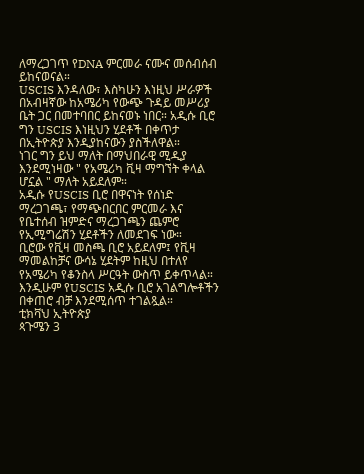ለማረጋገጥ የDNA ምርመራ ናሙና መሰብሰብ ይከናወናል።
USCIS እንዳለው፣ እስካሁን እነዚህ ሥራዎች በአብዛኛው ከአሜሪካ የውጭ ጉዳይ መሥሪያ ቤት ጋር በመተባበር ይከናወኑ ነበር። አዲሱ ቢሮ ግን USCIS እነዚህን ሂደቶች በቀጥታ በኢትዮጵያ እንዲያከናውን ያስችለዋል።
ነገር ግን ይህ ማለት በማህበራዊ ሚዲያ እንደሚነዛው " የአሜሪካ ቪዛ ማግኘት ቀላል ሆኗል " ማለት አይደለም።
አዲሱ የUSCIS ቢሮ በዋናነት የሰነድ ማረጋገጫ፣ የማጭበርበር ምርመራ እና የቤተሰብ ዝምድና ማረጋገጫን ጨምሮ የኢሚግሬሽን ሂደቶችን ለመደገፍ ነው።
ቢሮው የቪዛ መስጫ ቢሮ አይደለም፤ የቪዛ ማመልከቻና ውሳኔ ሂደትም ከዚህ በተለየ የአሜሪካ የቆንስላ ሥርዓት ውስጥ ይቀጥላል።
እንዲሁም የUSCIS አዲሱ ቢሮ አገልግሎቶችን በቀጠሮ ብቻ እንደሚሰጥ ተገልጿል።
ቲክቫህ ኢትዮጵያ
ጳጉሜን 3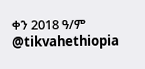ቀን 2018 ዓ/ም
@tikvahethiopia